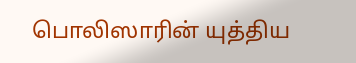பொலிஸாரின் யுத்திய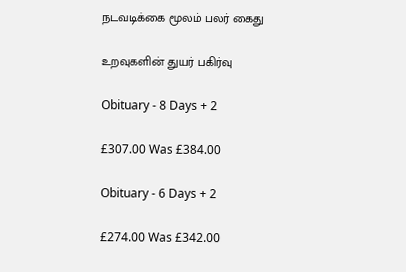நடவடிக்கை மூலம் பலர் கைது

உறவுகளின் துயர் பகிர்வு

Obituary - 8 Days + 2

£307.00 Was £384.00

Obituary - 6 Days + 2

£274.00 Was £342.00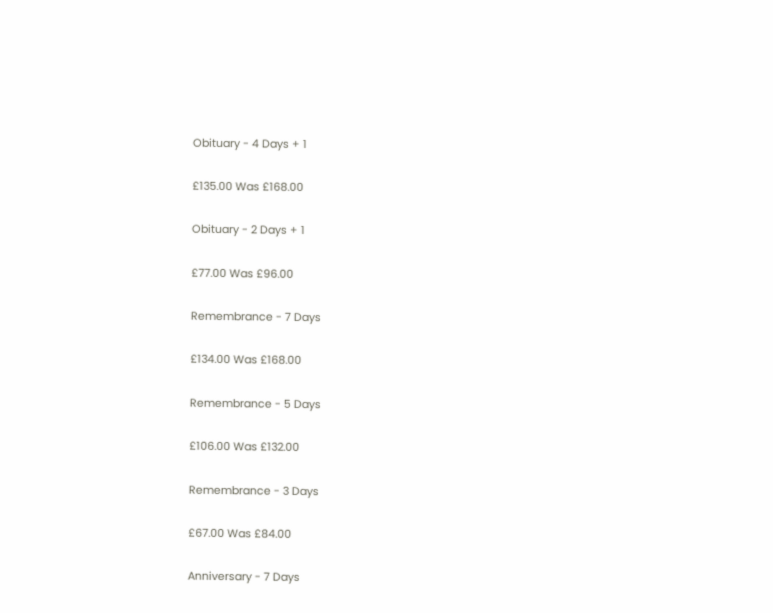Obituary - 4 Days + 1

£135.00 Was £168.00

Obituary - 2 Days + 1

£77.00 Was £96.00

Remembrance - 7 Days

£134.00 Was £168.00

Remembrance - 5 Days

£106.00 Was £132.00

Remembrance - 3 Days

£67.00 Was £84.00

Anniversary - 7 Days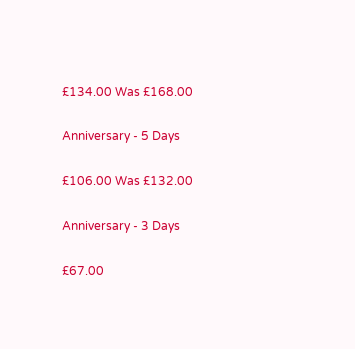£134.00 Was £168.00

Anniversary - 5 Days

£106.00 Was £132.00

Anniversary - 3 Days

£67.00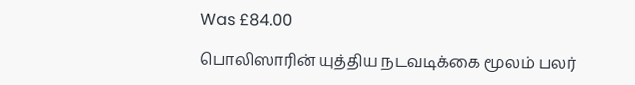Was £84.00

பொலிஸாரின் யுத்திய நடவடிக்கை மூலம் பலர்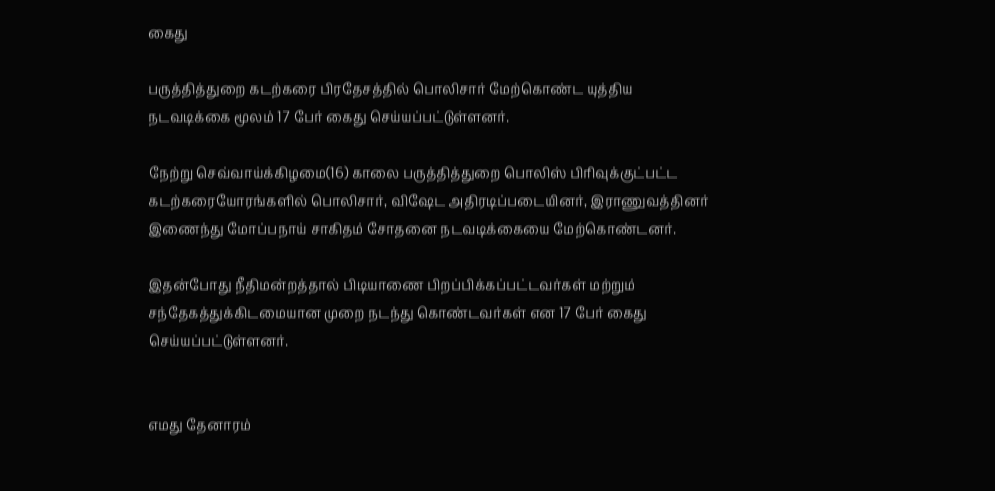கைது

பருத்தித்துறை கடற்கரை பிரதேசத்தில் பொலிசார் மேற்கொண்ட யுத்திய நடவடிக்கை மூலம் 17 பேர் கைது செய்யப்பட்டுள்ளனர்.

நேற்று செவ்வாய்க்கிழமை(16) காலை பருத்தித்துறை பொலிஸ் பிரிவுக்குட்பட்ட கடற்கரையோரங்களில் பொலிசார், விஷேட அதிரடிப்படையினர், இராணுவத்தினர் இணைந்து மோப்பநாய் சாகிதம் சோதனை நடவடிக்கையை மேற்கொண்டனர்.

இதன்போது நீதிமன்றத்தால் பிடியாணை பிறப்பிக்கப்பட்டவர்கள் மற்றும் சந்தேகத்துக்கிடமையான முறை நடந்து கொண்டவர்கள் என 17 பேர் கைது செய்யப்பட்டுள்ளனர்.


எமது தேனாரம்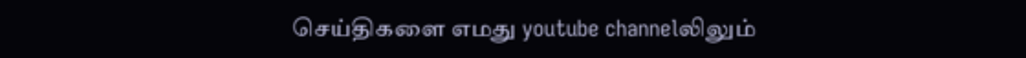செய்திகளை எமது youtube channelலிலும்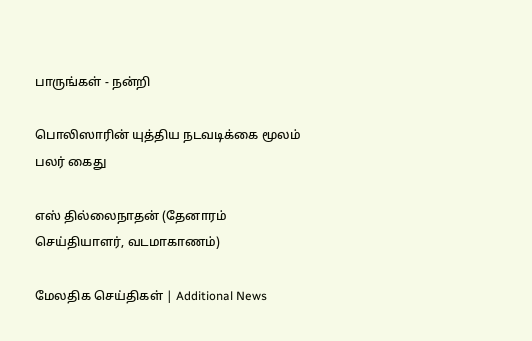பாருங்கள் - நன்றி

பொலிஸாரின் யுத்திய நடவடிக்கை மூலம் பலர் கைது

எஸ் தில்லைநாதன் (தேனாரம் செய்தியாளர், வடமாகாணம்)

மேலதிக செய்திகள் | Additional News